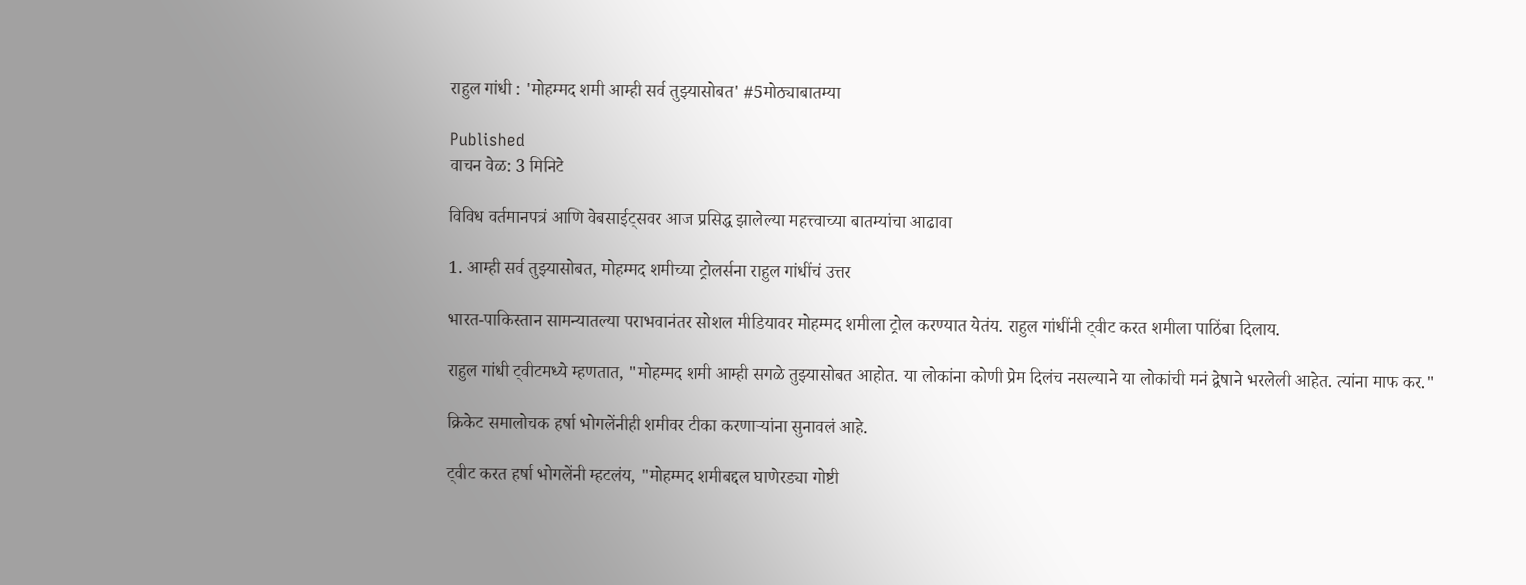राहुल गांधी : 'मोहम्मद शमी आम्ही सर्व तुझ्यासोबत' #5मोठ्याबातम्या

Published
वाचन वेळ: 3 मिनिटे

विविध वर्तमानपत्रं आणि वेबसाईट्सवर आज प्रसिद्ध झालेल्या महत्त्वाच्या बातम्यांचा आढावा

1. आम्ही सर्व तुझ्यासोबत, मोहम्मद शमीच्या ट्रोलर्सना राहुल गांधींचं उत्तर

भारत-पाकिस्तान सामन्यातल्या पराभवानंतर सोशल मीडियावर मोहम्मद शमीला ट्रोल करण्यात येतंय. राहुल गांधींनी ट्वीट करत शमीला पाठिंबा दिलाय.

राहुल गांधी ट्वीटमध्ये म्हणतात, "मोहम्मद शमी आम्ही सगळे तुझ्यासोबत आहोत. या लोकांना कोणी प्रेम दिलंच नसल्याने या लोकांची मनं द्वेषाने भरलेली आहेत. त्यांना माफ कर."

क्रिकेट समालोचक हर्षा भोगलेंनीही शमीवर टीका करणाऱ्यांना सुनावलं आहे.

ट्वीट करत हर्षा भोगलेंनी म्हटलंय, "मोहम्मद शमीबद्दल घाणेरड्या गोष्टी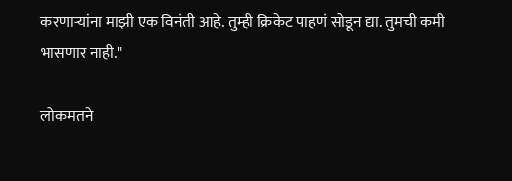करणाऱ्यांना माझी एक विनंती आहे. तुम्ही क्रिकेट पाहणं सोडून द्या. तुमची कमी भासणार नाही."

लोकमतने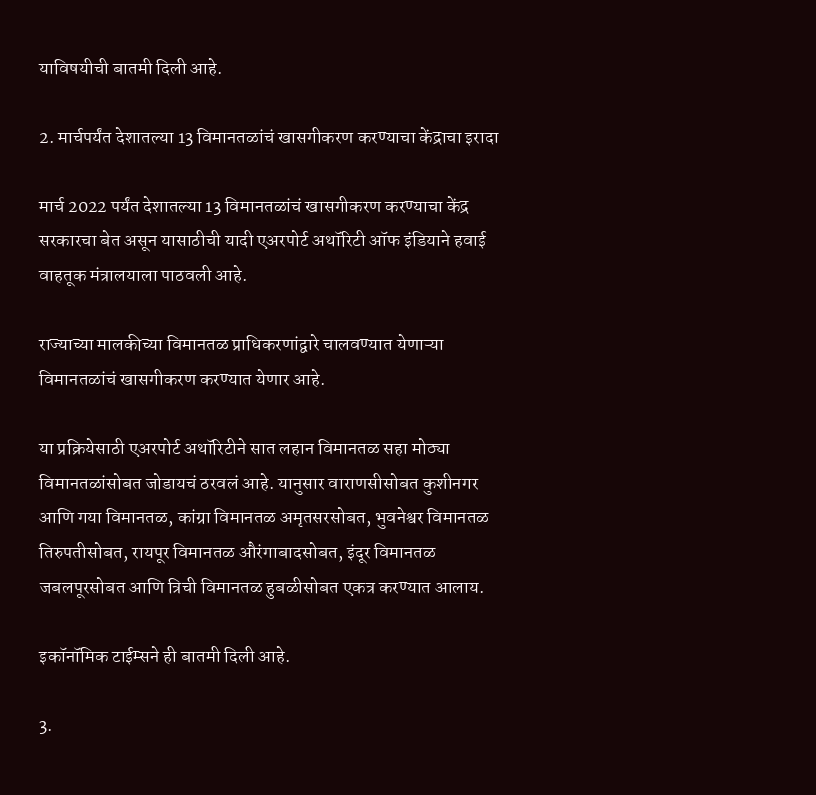याविषयीची बातमी दिली आहे.

2. मार्चपर्यंत देशातल्या 13 विमानतळांचं खासगीकरण करण्याचा केंद्राचा इरादा

मार्च 2022 पर्यंत देशातल्या 13 विमानतळांचं खासगीकरण करण्याचा केंद्र सरकारचा बेत असून यासाठीची यादी एअरपोर्ट अथॉरिटी ऑफ इंडियाने हवाई वाहतूक मंत्रालयाला पाठवली आहे.

राज्याच्या मालकीच्या विमानतळ प्राधिकरणांद्वारे चालवण्यात येणाऱ्या विमानतळांचं खासगीकरण करण्यात येणार आहे.

या प्रक्रियेसाठी एअरपोर्ट अथॉरिटीने सात लहान विमानतळ सहा मोठ्या विमानतळांसोबत जोडायचं ठरवलं आहे. यानुसार वाराणसीसोबत कुशीनगर आणि गया विमानतळ, कांग्रा विमानतळ अमृतसरसोबत, भुवनेश्वर विमानतळ तिरुपतीसोबत, रायपूर विमानतळ औरंगाबादसोबत, इंदूर विमानतळ जबलपूरसोबत आणि त्रिची विमानतळ हुबळीसोबत एकत्र करण्यात आलाय.

इकॉनॉमिक टाईम्सने ही बातमी दिली आहे.

3.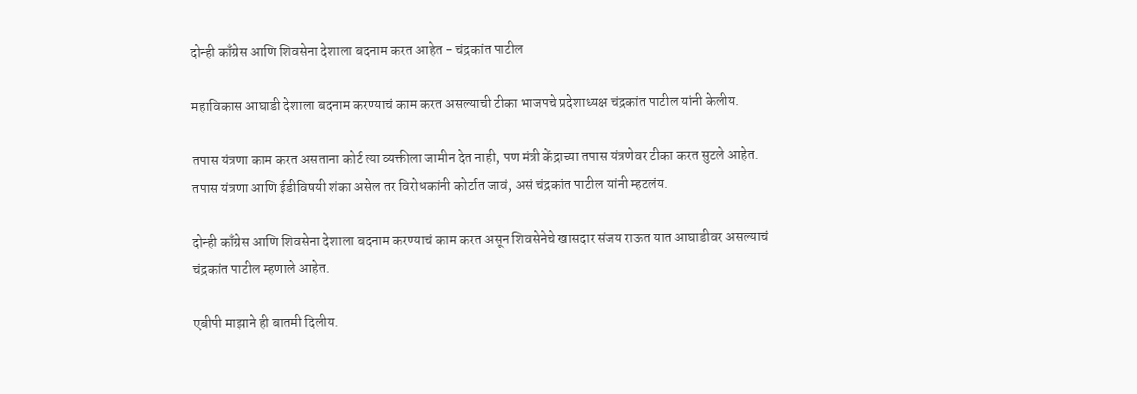दोन्ही काँग्रेस आणि शिवसेना देशाला बदनाम करत आहेत - चंद्रकांत पाटील

महाविकास आघाडी देशाला बदनाम करण्याचं काम करत असल्याची टीका भाजपचे प्रदेशाध्यक्ष चंद्रकांत पाटील यांनी केलीय.

तपास यंत्रणा काम करत असताना कोर्ट त्या व्यक्तीला जामीन देत नाही, पण मंत्री केंद्राच्या तपास यंत्रणेवर टीका करत सुटले आहेत. तपास यंत्रणा आणि ईडीविषयी शंका असेल तर विरोधकांनी कोर्टात जावं, असं चंद्रकांत पाटील यांनी म्हटलंय.

दोन्ही काँग्रेस आणि शिवसेना देशाला बदनाम करण्याचं काम करत असून शिवसेनेचे खासदार संजय राऊत यात आघाडीवर असल्याचं चंद्रकांत पाटील म्हणाले आहेत.

एबीपी माझाने ही बातमी दिलीय.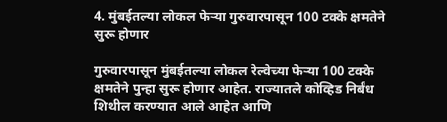4. मुंबईतल्या लोकल फेऱ्या गुरुवारपासून 100 टक्के क्षमतेने सुरू होणार

गुरुवारपासून मुंबईतल्या लोकल रेल्वेच्या फेऱ्या 100 टक्के क्षमतेने पुन्हा सुरू होणार आहेत. राज्यातले कोव्हिड निर्बंध शिथील करण्यात आले आहेत आणि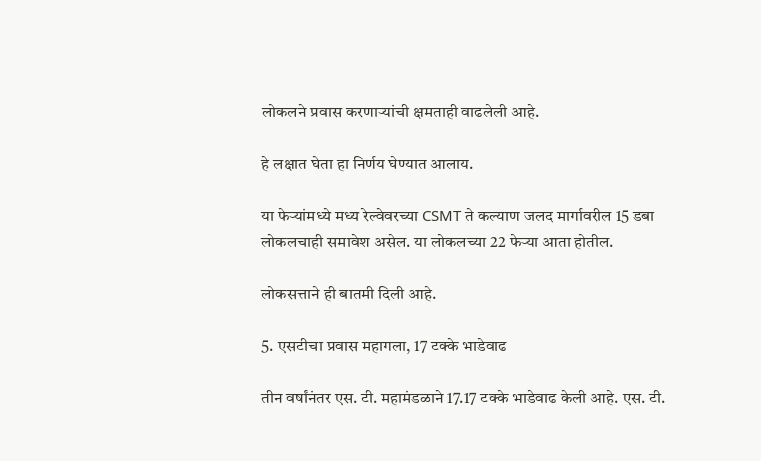लोकलने प्रवास करणाऱ्यांची क्षमताही वाढलेली आहे.

हे लक्षात घेता हा निर्णय घेण्यात आलाय.

या फेऱ्यांमध्ये मध्य रेल्वेवरच्या CSMT ते कल्याण जलद मार्गावरील 15 डबा लोकलचाही समावेश असेल. या लोकलच्या 22 फेऱ्या आता होतील.

लोकसत्ताने ही बातमी दिली आहे.

5. एसटीचा प्रवास महागला, 17 टक्के भाडेवाढ

तीन वर्षांनंतर एस. टी. महामंडळाने 17.17 टक्के भाडेवाढ केली आहे. एस. टी.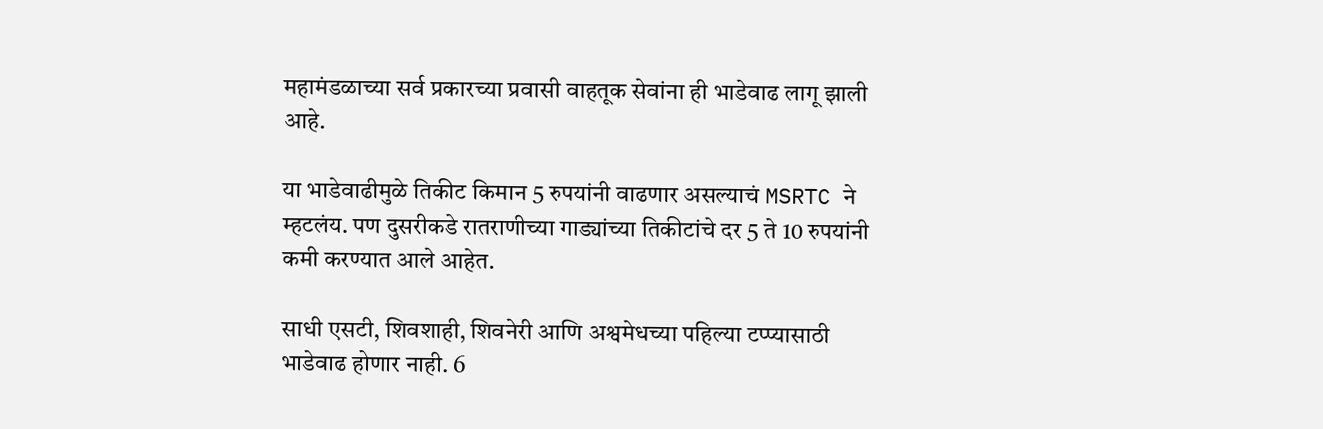महामंडळाच्या सर्व प्रकारच्या प्रवासी वाहतूक सेवांना ही भाडेवाढ लागू झाली आहे.

या भाडेवाढीमुळे तिकीट किमान 5 रुपयांनी वाढणार असल्याचं MSRTC ने म्हटलंय. पण दुसरीकडे रातराणीच्या गाड्यांच्या तिकीटांचे दर 5 ते 10 रुपयांनी कमी करण्यात आले आहेत.

साधी एसटी, शिवशाही, शिवनेरी आणि अश्वमेधच्या पहिल्या टप्प्यासाठी भाडेवाढ होणार नाही. 6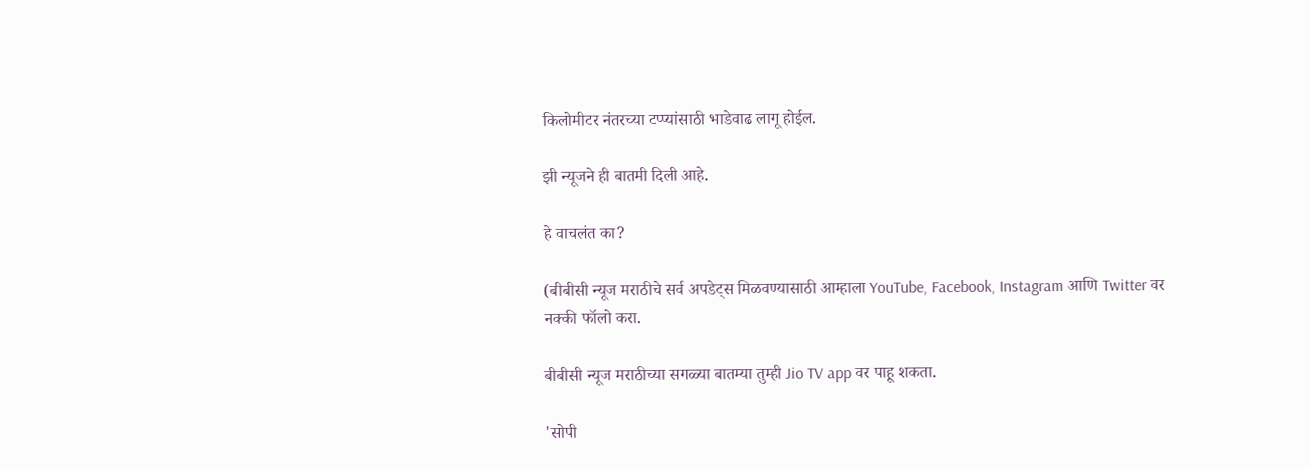किलोमीटर नंतरच्या टप्प्यांसाठी भाडेवाढ लागू होईल.

झी न्यूजने ही बातमी दिली आहे.

हे वाचलंत का?

(बीबीसी न्यूज मराठीचे सर्व अपडेट्स मिळवण्यासाठी आम्हाला YouTube, Facebook, Instagram आणि Twitter वर नक्की फॉलो करा.

बीबीसी न्यूज मराठीच्या सगळ्या बातम्या तुम्ही Jio TV app वर पाहू शकता.

'सोपी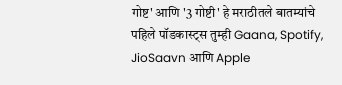गोष्ट' आणि '3 गोष्टी' हे मराठीतले बातम्यांचे पहिले पॉडकास्ट्स तुम्ही Gaana, Spotify, JioSaavn आणि Apple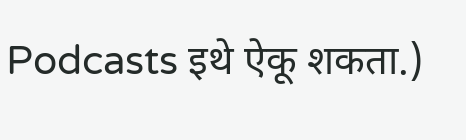Podcasts इथे ऐकू शकता.)